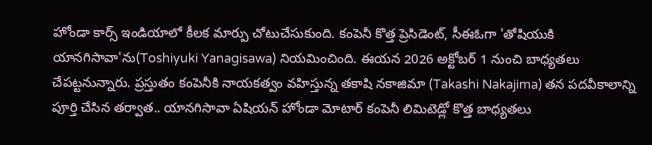హోండా కార్స్ ఇండియాలో కీలక మార్పు చోటుచేసుకుంది. కంపెనీ కొత్త ప్రెసిడెంట్, సీఈఓగా 'తోషియుకి యానగిసావా'ను(Toshiyuki Yanagisawa) నియమించింది. ఈయన 2026 అక్టోబర్ 1 నుంచి బాధ్యతలు చేపట్టనున్నారు. ప్రస్తుతం కంపెనీకి నాయకత్వం వహిస్తున్న తకాషి నకాజిమా (Takashi Nakajima) తన పదవీకాలాన్ని పూర్తి చేసిన తర్వాత.. యానగిసావా ఏషియన్ హోండా మోటార్ కంపెనీ లిమిటెడ్లో కొత్త బాధ్యతలు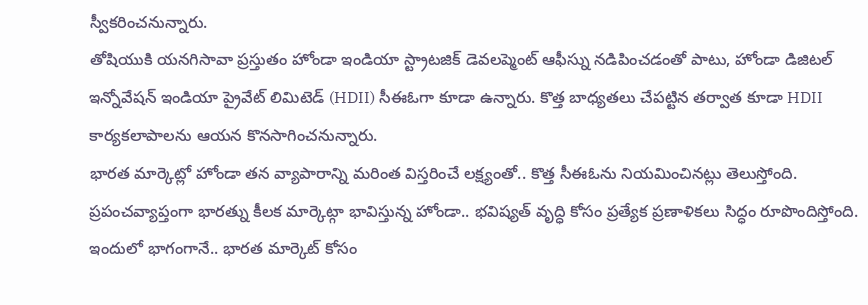స్వీకరించనున్నారు.
తోషియుకి యనగిసావా ప్రస్తుతం హోండా ఇండియా స్ట్రాటజిక్ డెవలప్మెంట్ ఆఫీస్ను నడిపించడంతో పాటు, హోండా డిజిటల్ ఇన్నోవేషన్ ఇండియా ప్రైవేట్ లిమిటెడ్ (HDII) సీఈఓగా కూడా ఉన్నారు. కొత్త బాధ్యతలు చేపట్టిన తర్వాత కూడా HDII కార్యకలాపాలను ఆయన కొనసాగించనున్నారు.
భారత మార్కెట్లో హోండా తన వ్యాపారాన్ని మరింత విస్తరించే లక్ష్యంతో.. కొత్త సీఈఓను నియమించినట్లు తెలుస్తోంది. ప్రపంచవ్యాప్తంగా భారత్ను కీలక మార్కెట్గా భావిస్తున్న హోండా.. భవిష్యత్ వృద్ధి కోసం ప్రత్యేక ప్రణాళికలు సిద్ధం రూపొందిస్తోంది. ఇందులో భాగంగానే.. భారత మార్కెట్ కోసం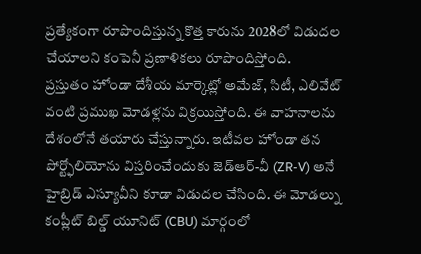ప్రత్యేకంగా రూపొందిస్తున్న కొత్త కారును 2028లో విడుదల చేయాలని కంపెనీ ప్రణాళికలు రూపొందిస్తోంది.
ప్రస్తుతం హోండా దేశీయ మార్కెట్లో అమేజ్, సిటీ, ఎలివేట్ వంటి ప్రముఖ మోడళ్లను విక్రయిస్తోంది. ఈ వాహనాలను దేశంలోనే తయారు చేస్తున్నారు. ఇటీవల హోండా తన పోర్ట్ఫోలియోను విస్తరించేందుకు జెడ్ఆర్-వీ (ZR-V) అనే హైబ్రిడ్ ఎస్యూవీని కూడా విడుదల చేసింది. ఈ మోడల్ను కంప్లీట్ బిల్డ్ యూనిట్ (CBU) మార్గంలో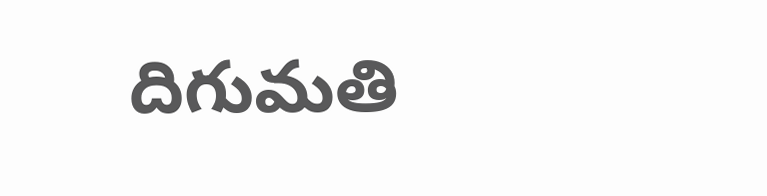దిగుమతి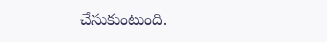చేసుకుంటుంది.